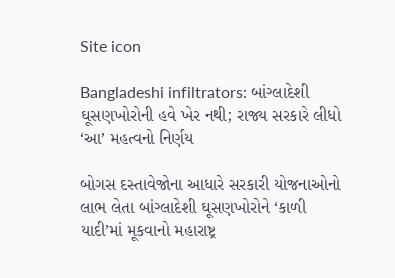Site icon

Bangladeshi infiltrators: બાંગ્લાદેશી ઘૂસણખોરોની હવે ખેર નથી; રાજ્ય સરકારે લીધો ‘આ’ મહત્વનો નિર્ણય

બોગસ દસ્તાવેજોના આધારે સરકારી યોજનાઓનો લાભ લેતા બાંગ્લાદેશી ઘૂસણખોરોને ‘કાળી યાદી’માં મૂકવાનો મહારાષ્ટ્ર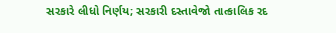સરકારે લીધો નિર્ણય; સરકારી દસ્તાવેજો તાત્કાલિક રદ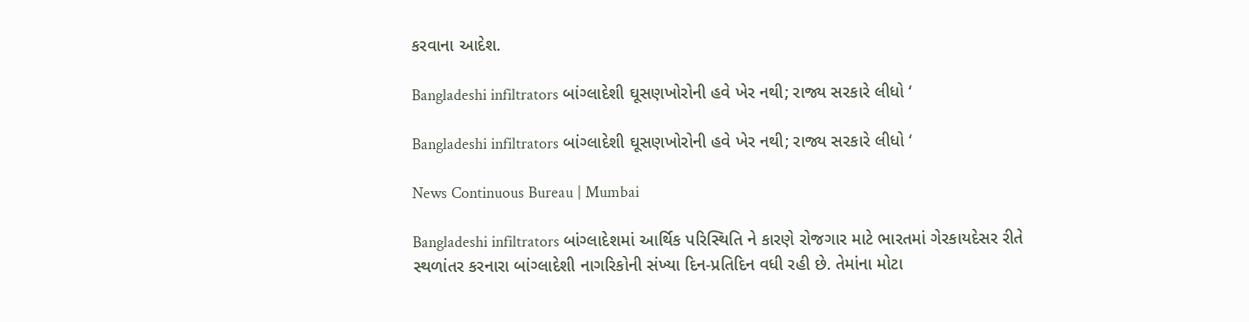કરવાના આદેશ.

Bangladeshi infiltrators બાંગ્લાદેશી ઘૂસણખોરોની હવે ખેર નથી; રાજ્ય સરકારે લીધો ‘

Bangladeshi infiltrators બાંગ્લાદેશી ઘૂસણખોરોની હવે ખેર નથી; રાજ્ય સરકારે લીધો ‘

News Continuous Bureau | Mumbai

Bangladeshi infiltrators બાંગ્લાદેશમાં આર્થિક પરિસ્થિતિ ને કારણે રોજગાર માટે ભારતમાં ગેરકાયદેસર રીતે સ્થળાંતર કરનારા બાંગ્લાદેશી નાગરિકોની સંખ્યા દિન-પ્રતિદિન વધી રહી છે. તેમાંના મોટા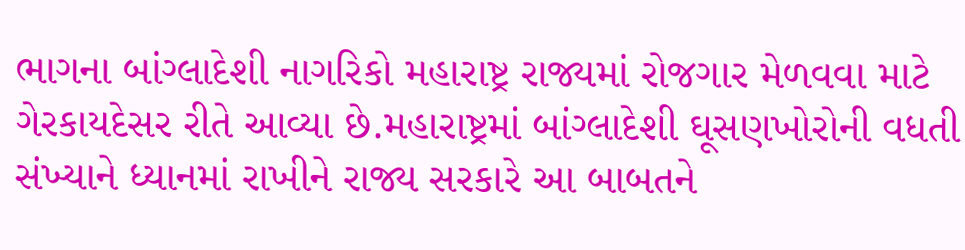ભાગના બાંગ્લાદેશી નાગરિકો મહારાષ્ટ્ર રાજ્યમાં રોજગાર મેળવવા માટે ગેરકાયદેસર રીતે આવ્યા છે.મહારાષ્ટ્રમાં બાંગ્લાદેશી ઘૂસણખોરોની વધતી સંખ્યાને ધ્યાનમાં રાખીને રાજ્ય સરકારે આ બાબતને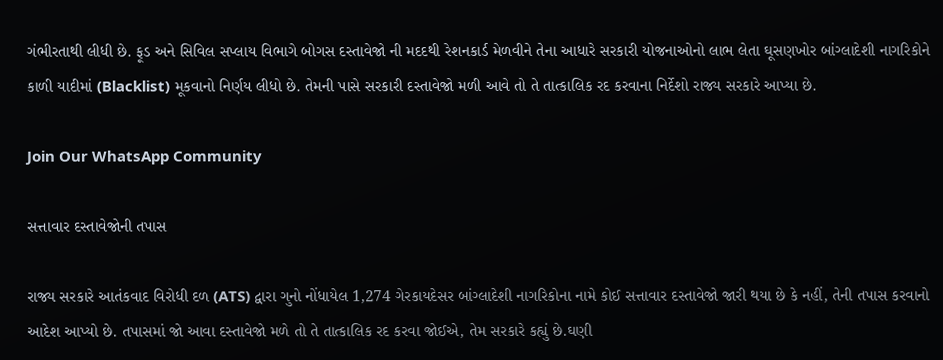ગંભીરતાથી લીધી છે. ફૂડ અને સિવિલ સપ્લાય વિભાગે બોગસ દસ્તાવેજો ની મદદથી રેશનકાર્ડ મેળવીને તેના આધારે સરકારી યોજનાઓનો લાભ લેતા ઘૂસણખોર બાંગ્લાદેશી નાગરિકોને કાળી યાદીમાં (Blacklist) મૂકવાનો નિર્ણય લીધો છે. તેમની પાસે સરકારી દસ્તાવેજો મળી આવે તો તે તાત્કાલિક રદ કરવાના નિર્દેશો રાજ્ય સરકારે આપ્યા છે.

Join Our WhatsApp Community

સત્તાવાર દસ્તાવેજોની તપાસ

રાજ્ય સરકારે આતંકવાદ વિરોધી દળ (ATS) દ્વારા ગુનો નોંધાયેલ 1,274 ગેરકાયદેસર બાંગ્લાદેશી નાગરિકોના નામે કોઈ સત્તાવાર દસ્તાવેજો જારી થયા છે કે નહીં, તેની તપાસ કરવાનો આદેશ આપ્યો છે. તપાસમાં જો આવા દસ્તાવેજો મળે તો તે તાત્કાલિક રદ કરવા જોઈએ, તેમ સરકારે કહ્યું છે.ઘણી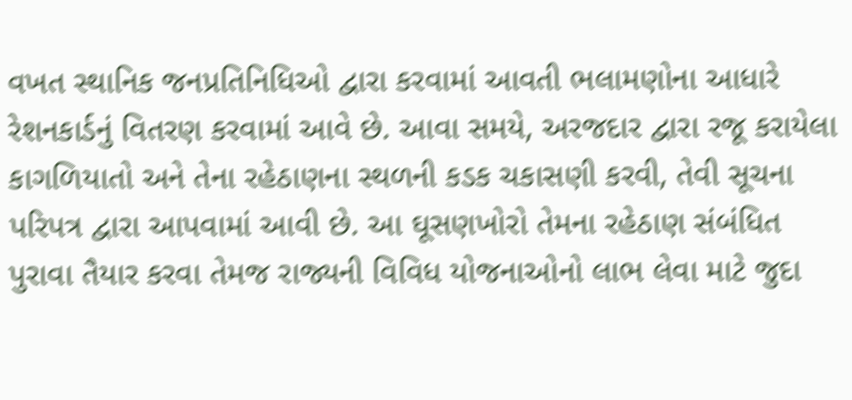વખત સ્થાનિક જનપ્રતિનિધિઓ દ્વારા કરવામાં આવતી ભલામણોના આધારે રેશનકાર્ડનું વિતરણ કરવામાં આવે છે. આવા સમયે, અરજદાર દ્વારા રજૂ કરાયેલા કાગળિયાતો અને તેના રહેઠાણના સ્થળની કડક ચકાસણી કરવી, તેવી સૂચના પરિપત્ર દ્વારા આપવામાં આવી છે. આ ઘૂસણખોરો તેમના રહેઠાણ સંબંધિત પુરાવા તૈયાર કરવા તેમજ રાજ્યની વિવિધ યોજનાઓનો લાભ લેવા માટે જુદા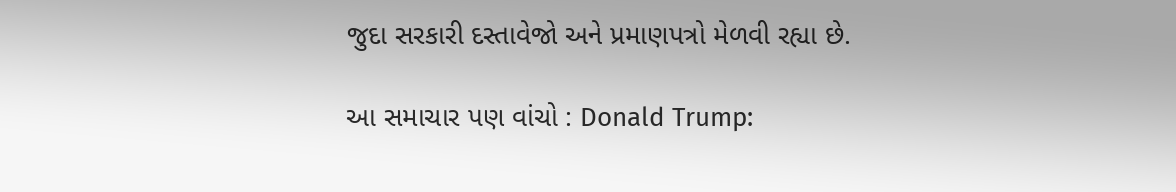જુદા સરકારી દસ્તાવેજો અને પ્રમાણપત્રો મેળવી રહ્યા છે.

આ સમાચાર પણ વાંચો : Donald Trump: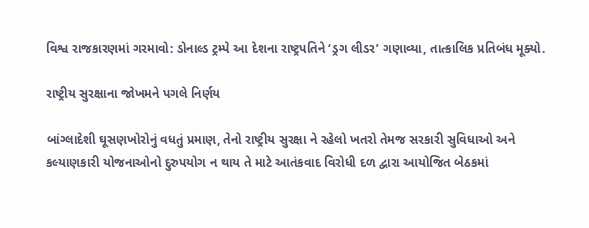વિશ્વ રાજકારણમાં ગરમાવો: ડોનાલ્ડ ટ્રમ્પે આ દેશના રાષ્ટ્રપતિને ‘ડ્રગ લીડર’ ગણાવ્યા, તાત્કાલિક પ્રતિબંધ મૂક્યો.

રાષ્ટ્રીય સુરક્ષાના જોખમને પગલે નિર્ણય

બાંગ્લાદેશી ઘૂસણખોરોનું વધતું પ્રમાણ, તેનો રાષ્ટ્રીય સુરક્ષા ને રહેલો ખતરો તેમજ સરકારી સુવિધાઓ અને કલ્યાણકારી યોજનાઓનો દુરુપયોગ ન થાય તે માટે આતંકવાદ વિરોધી દળ દ્વારા આયોજિત બેઠકમાં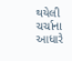થયેલી ચર્ચાના આધારે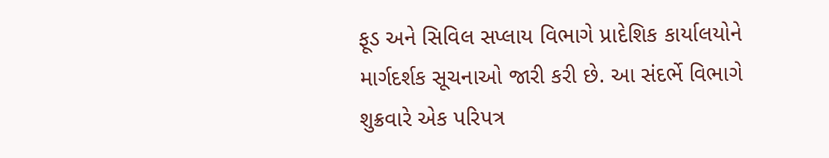ફૂડ અને સિવિલ સપ્લાય વિભાગે પ્રાદેશિક કાર્યાલયોને માર્ગદર્શક સૂચનાઓ જારી કરી છે. આ સંદર્ભે વિભાગે શુક્રવારે એક પરિપત્ર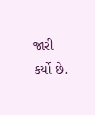જારી કર્યો છે.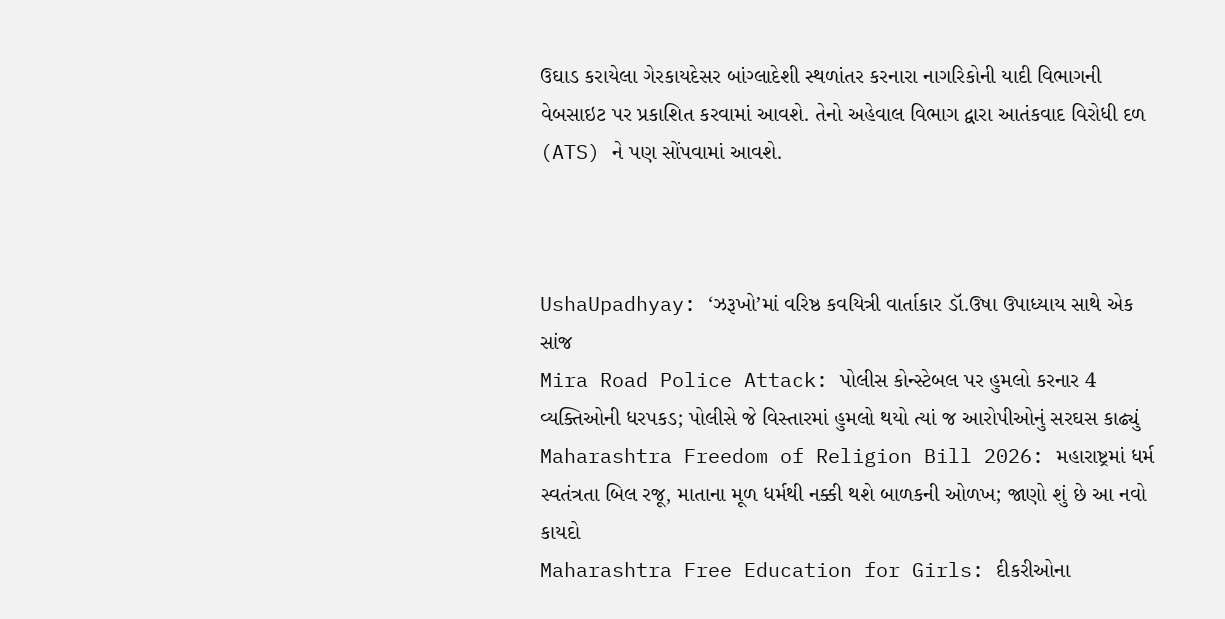ઉઘાડ કરાયેલા ગેરકાયદેસર બાંગ્લાદેશી સ્થળાંતર કરનારા નાગરિકોની યાદી વિભાગની વેબસાઇટ પર પ્રકાશિત કરવામાં આવશે. તેનો અહેવાલ વિભાગ દ્વારા આતંકવાદ વિરોધી દળ (ATS) ને પણ સોંપવામાં આવશે.



UshaUpadhyay: ‘ઝરૂખો’માં વરિષ્ઠ કવયિત્રી વાર્તાકાર ડૉ.ઉષા ઉપાધ્યાય સાથે એક સાંજ
Mira Road Police Attack: પોલીસ કોન્સ્ટેબલ પર હુમલો કરનાર 4 વ્યક્તિઓની ધરપકડ; પોલીસે જે વિસ્તારમાં હુમલો થયો ત્યાં જ આરોપીઓનું સરઘસ કાઢ્યું
Maharashtra Freedom of Religion Bill 2026: મહારાષ્ટ્રમાં ધર્મ સ્વતંત્રતા બિલ રજૂ, માતાના મૂળ ધર્મથી નક્કી થશે બાળકની ઓળખ; જાણો શું છે આ નવો કાયદો
Maharashtra Free Education for Girls: દીકરીઓના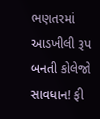ભણતરમાં આડખીલી રૂપ બનતી કોલેજો સાવધાન! ફી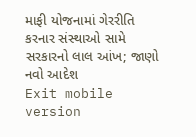માફી યોજનામાં ગેરરીતિ કરનાર સંસ્થાઓ સામે સરકારનો લાલ આંખ; જાણો નવો આદેશ
Exit mobile version